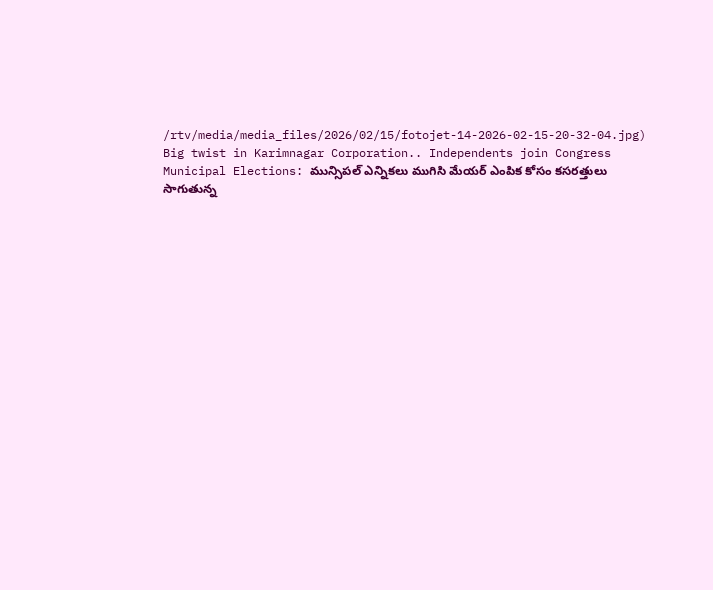/rtv/media/media_files/2026/02/15/fotojet-14-2026-02-15-20-32-04.jpg)
Big twist in Karimnagar Corporation.. Independents join Congress
Municipal Elections: మున్సిపల్ ఎన్నికలు ముగిసి మేయర్ ఎంపిక కోసం కసరత్తులు సాగుతున్న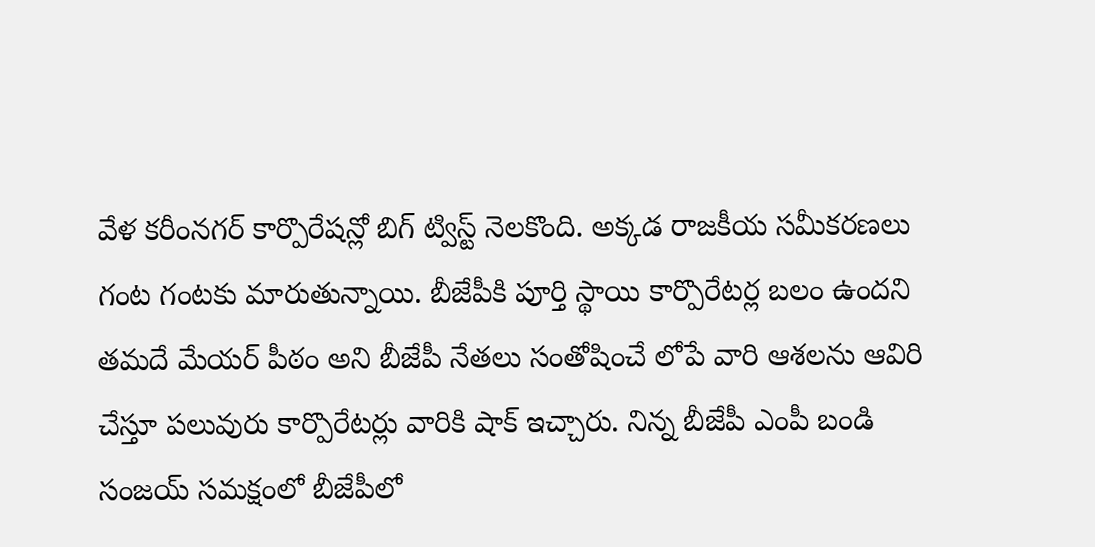వేళ కరీంనగర్ కార్పొరేషన్లో బిగ్ ట్విస్ట్ నెలకొంది. అక్కడ రాజకీయ సమీకరణలు గంట గంటకు మారుతున్నాయి. బీజేపీకి పూర్తి స్థాయి కార్పొరేటర్ల బలం ఉందని తమదే మేయర్ పీఠం అని బీజేపీ నేతలు సంతోషించే లోపే వారి ఆశలను ఆవిరి చేస్తూ పలువురు కార్పొరేటర్లు వారికి షాక్ ఇచ్చారు. నిన్న బీజేపీ ఎంపీ బండి సంజయ్ సమక్షంలో బీజేపీలో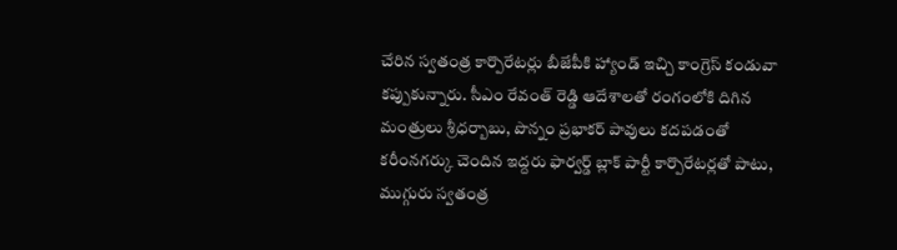చేరిన స్వతంత్ర కార్పొరేటర్లు బీజేపీకి హ్యాండ్ ఇచ్చి కాంగ్రెస్ కండువా కప్పుకున్నారు. సీఎం రేవంత్ రెడ్డి ఆదేశాలతో రంగంలోకి దిగిన మంత్రులు శ్రీధర్బాబు, పొన్నం ప్రభాకర్ పావులు కదపడంతో కరీంనగర్కు చెందిన ఇద్దరు ఫార్వర్డ్ బ్లాక్ పార్టీ కార్పొరేటర్లతో పాటు, ముగ్గురు స్వతంత్ర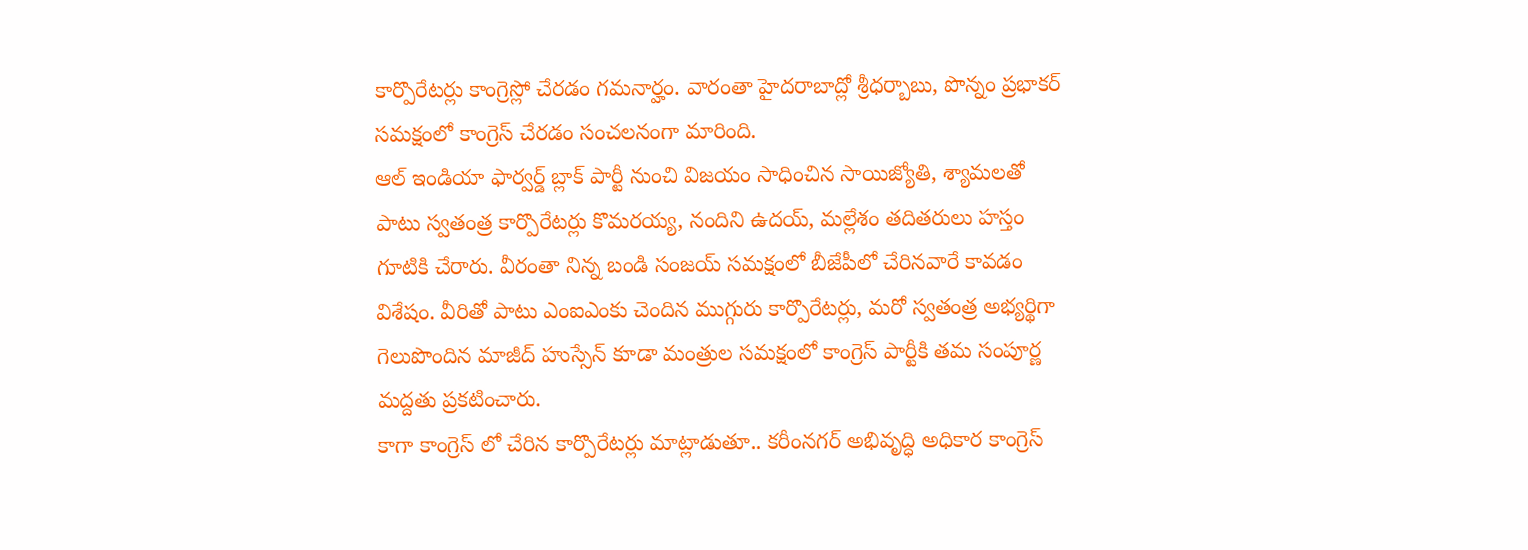కార్పొరేటర్లు కాంగ్రెస్లో చేరడం గమనార్హం. వారంతా హైదరాబాద్లో శ్రీధర్బాబు, పొన్నం ప్రభాకర్ సమక్షంలో కాంగ్రెస్ చేరడం సంచలనంగా మారింది.
ఆల్ ఇండియా ఫార్వర్డ్ బ్లాక్ పార్టీ నుంచి విజయం సాధించిన సాయిజ్యోతి, శ్యామలతో పాటు స్వతంత్ర కార్పొరేటర్లు కొమరయ్య, నందిని ఉదయ్, మల్లేశం తదితరులు హస్తం గూటికి చేరారు. వీరంతా నిన్న బండి సంజయ్ సమక్షంలో బీజేపీలో చేరినవారే కావడం విశేషం. వీరితో పాటు ఎంఐఎంకు చెందిన ముగ్గురు కార్పొరేటర్లు, మరో స్వతంత్ర అభ్యర్థిగా గెలుపొందిన మాజీద్ హుస్సేన్ కూడా మంత్రుల సమక్షంలో కాంగ్రెస్ పార్టీకి తమ సంపూర్ణ మద్దతు ప్రకటించారు.
కాగా కాంగ్రెస్ లో చేరిన కార్పొరేటర్లు మాట్లాడుతూ.. కరీంనగర్ అభివృద్ధి అధికార కాంగ్రెస్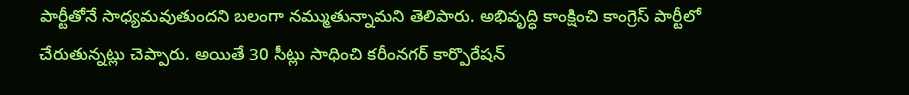పార్టీతోనే సాధ్యమవుతుందని బలంగా నమ్ముతున్నామని తెలిపారు. అభివృద్ధి కాంక్షించి కాంగ్రెస్ పార్టీలో చేరుతున్నట్లు చెప్పారు. అయితే 30 సీట్లు సాధించి కరీంనగర్ కార్పొరేషన్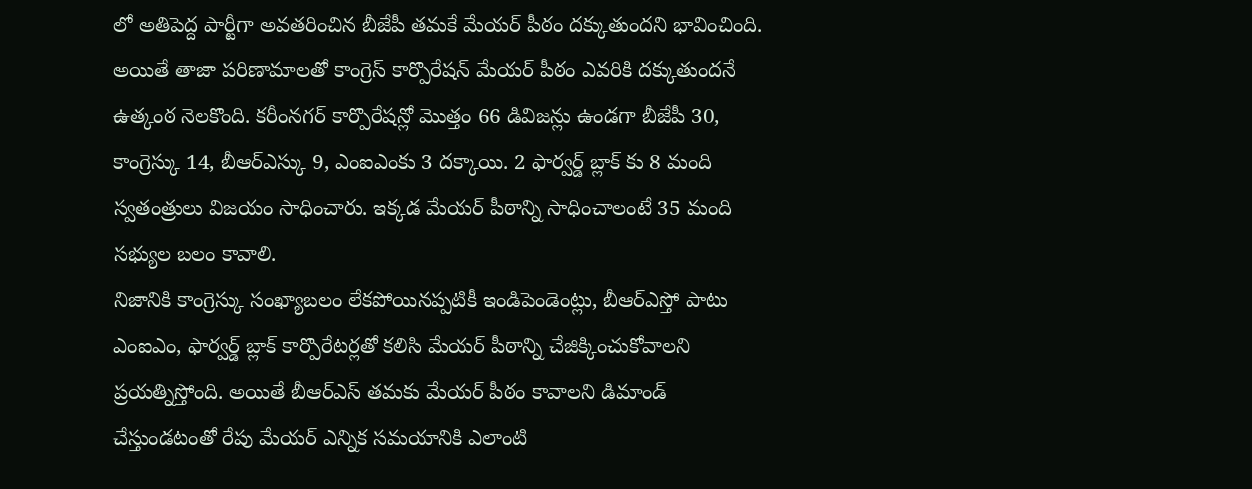లో అతిపెద్ద పార్టీగా అవతరించిన బీజేపీ తమకే మేయర్ పీఠం దక్కుతుందని భావించింది. అయితే తాజా పరిణామాలతో కాంగ్రెస్ కార్పొరేషన్ మేయర్ పీఠం ఎవరికి దక్కుతుందనే ఉత్కంఠ నెలకొంది. కరీంనగర్ కార్పొరేషన్లో మొత్తం 66 డివిజన్లు ఉండగా బీజేపీ 30, కాంగ్రెస్కు 14, బీఆర్ఎస్కు 9, ఎంఐఎంకు 3 దక్కాయి. 2 ఫార్వర్డ్ బ్లాక్ కు 8 మంది స్వతంత్రులు విజయం సాధించారు. ఇక్కడ మేయర్ పీఠాన్ని సాధించాలంటే 35 మంది సభ్యుల బలం కావాలి.
నిజానికి కాంగ్రెస్కు సంఖ్యాబలం లేకపోయినప్పటికీ ఇండిపెండెంట్లు, బీఆర్ఎస్తో పాటు ఎంఐఎం, ఫార్వర్డ్ బ్లాక్ కార్పొరేటర్లతో కలిసి మేయర్ పీఠాన్ని చేజిక్కించుకోవాలని ప్రయత్నిస్తోంది. అయితే బీఆర్ఎస్ తమకు మేయర్ పీఠం కావాలని డిమాండ్ చేస్తుండటంతో రేపు మేయర్ ఎన్నిక సమయానికి ఎలాంటి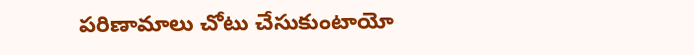పరిణామాలు చోటు చేసుకుంటాయో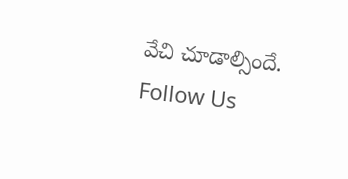వేచి చూడాల్సిందే.
Follow Us